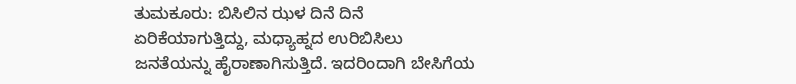ತುಮಕೂರು: ಬಿಸಿಲಿನ ಝಳ ದಿನೆ ದಿನೆ ಏರಿಕೆಯಾಗುತ್ತಿದ್ದು, ಮಧ್ಯಾಹ್ನದ ಉರಿಬಿಸಿಲು ಜನತೆಯನ್ನು ಹೈರಾಣಾಗಿಸುತ್ತಿದೆ. ಇದರಿಂದಾಗಿ ಬೇಸಿಗೆಯ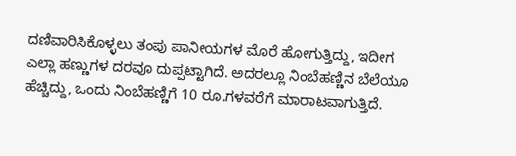ದಣಿವಾರಿಸಿಕೊಳ್ಳಲು ತಂಪು ಪಾನೀಯಗಳ ಮೊರೆ ಹೋಗುತ್ತಿದ್ದು, ಇದೀಗ ಎಲ್ಲಾ ಹಣ್ಣುಗಳ ದರವೂ ದುಪ್ಪಟ್ಟಾಗಿದೆ. ಅದರಲ್ಲೂ ನಿಂಬೆಹಣ್ಣಿನ ಬೆಲೆಯೂ ಹೆಚ್ಚಿದ್ದು, ಒಂದು ನಿಂಬೆಹಣ್ಣಿಗೆ 10 ರೂ.ಗಳವರೆಗೆ ಮಾರಾಟವಾಗುತ್ತಿದೆ.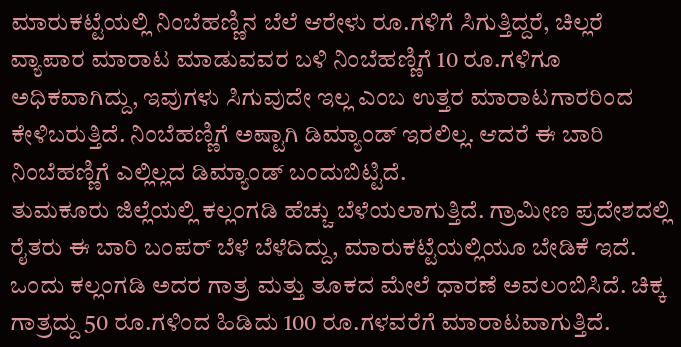ಮಾರುಕಟ್ಟೆಯಲ್ಲಿ ನಿಂಬೆಹಣ್ಣಿನ ಬೆಲೆ ಆರೇಳು ರೂ.ಗಳಿಗೆ ಸಿಗುತ್ತಿದ್ದರೆ, ಚಿಲ್ಲರೆ ವ್ಯಾಪಾರ ಮಾರಾಟ ಮಾಡುವವರ ಬಳಿ ನಿಂಬೆಹಣ್ಣಿಗೆ 10 ರೂ.ಗಳಿಗೂ ಅಧಿಕವಾಗಿದ್ದು, ಇವುಗಳು ಸಿಗುವುದೇ ಇಲ್ಲ ಎಂಬ ಉತ್ತರ ಮಾರಾಟಗಾರರಿಂದ ಕೇಳಿಬರುತ್ತಿದೆ. ನಿಂಬೆಹಣ್ಣಿಗೆ ಅಷ್ಟಾಗಿ ಡಿಮ್ಯಾಂಡ್ ಇರಲಿಲ್ಲ. ಆದರೆ ಈ ಬಾರಿ ನಿಂಬೆಹಣ್ಣಿಗೆ ಎಲ್ಲಿಲ್ಲದ ಡಿಮ್ಯಾಂಡ್ ಬಂದುಬಿಟ್ಟಿದೆ.
ತುಮಕೂರು ಜಿಲ್ಲೆಯಲ್ಲಿ ಕಲ್ಲಂಗಡಿ ಹೆಚ್ಚು ಬೆಳೆಯಲಾಗುತ್ತಿದೆ. ಗ್ರಾಮೀಣ ಪ್ರದೇಶದಲ್ಲಿ ರೈತರು ಈ ಬಾರಿ ಬಂಪರ್ ಬೆಳೆ ಬೆಳೆದಿದ್ದು, ಮಾರುಕಟ್ಟೆಯಲ್ಲಿಯೂ ಬೇಡಿಕೆ ಇದೆ. ಒಂದು ಕಲ್ಲಂಗಡಿ ಅದರ ಗಾತ್ರ ಮತ್ತು ತೂಕದ ಮೇಲೆ ಧಾರಣೆ ಅವಲಂಬಿಸಿದೆ. ಚಿಕ್ಕ ಗಾತ್ರದ್ದು 50 ರೂ.ಗಳಿಂದ ಹಿಡಿದು 100 ರೂ.ಗಳವರೆಗೆ ಮಾರಾಟವಾಗುತ್ತಿದೆ.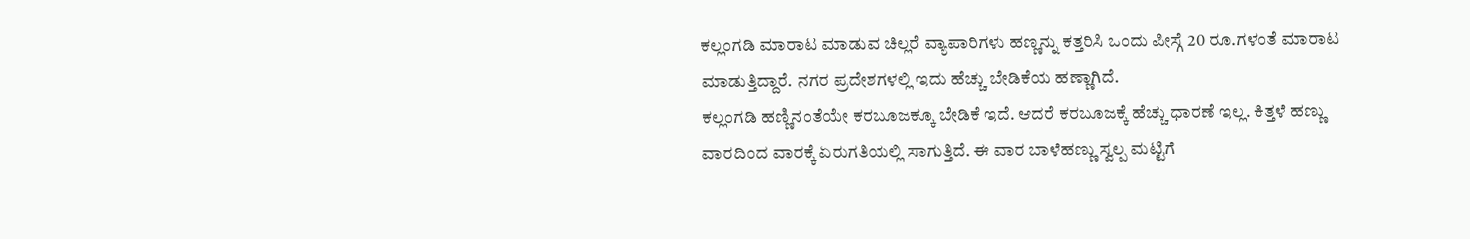ಕಲ್ಲಂಗಡಿ ಮಾರಾಟ ಮಾಡುವ ಚಿಲ್ಲರೆ ವ್ಯಾಪಾರಿಗಳು ಹಣ್ಣನ್ನು ಕತ್ತರಿಸಿ ಒಂದು ಪೀಸ್ಗೆ 20 ರೂ.ಗಳಂತೆ ಮಾರಾಟ ಮಾಡುತ್ತಿದ್ದಾರೆ. ನಗರ ಪ್ರದೇಶಗಳಲ್ಲಿ ಇದು ಹೆಚ್ಚು ಬೇಡಿಕೆಯ ಹಣ್ಣಾಗಿದೆ.
ಕಲ್ಲಂಗಡಿ ಹಣ್ಣಿನಂತೆಯೇ ಕರಬೂಜಕ್ಕೂ ಬೇಡಿಕೆ ಇದೆ. ಆದರೆ ಕರಬೂಜಕ್ಕೆ ಹೆಚ್ಚು ಧಾರಣೆ ಇಲ್ಲ. ಕಿತ್ತಳೆ ಹಣ್ಣು ವಾರದಿಂದ ವಾರಕ್ಕೆ ಏರುಗತಿಯಲ್ಲಿ ಸಾಗುತ್ತಿದೆ. ಈ ವಾರ ಬಾಳೆಹಣ್ಣು ಸ್ವಲ್ಪ ಮಟ್ಟಿಗೆ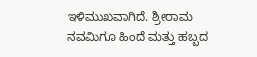ಇಳಿಮುಖವಾಗಿದೆ. ಶ್ರೀರಾಮ ನವಮಿಗೂ ಹಿಂದೆ ಮತ್ತು ಹಬ್ಬದ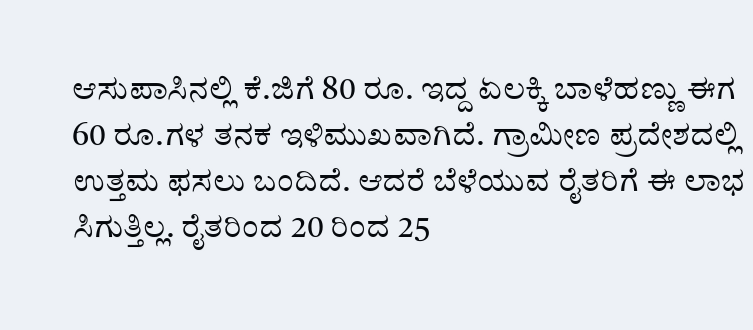ಆಸುಪಾಸಿನಲ್ಲಿ ಕೆ.ಜಿಗೆ 80 ರೂ. ಇದ್ದ ಏಲಕ್ಕಿ ಬಾಳೆಹಣ್ಣು ಈಗ 60 ರೂ.ಗಳ ತನಕ ಇಳಿಮುಖವಾಗಿದೆ. ಗ್ರಾಮೀಣ ಪ್ರದೇಶದಲ್ಲಿ ಉತ್ತಮ ಫಸಲು ಬಂದಿದೆ. ಆದರೆ ಬೆಳೆಯುವ ರೈತರಿಗೆ ಈ ಲಾಭ ಸಿಗುತ್ತಿಲ್ಲ. ರೈತರಿಂದ 20 ರಿಂದ 25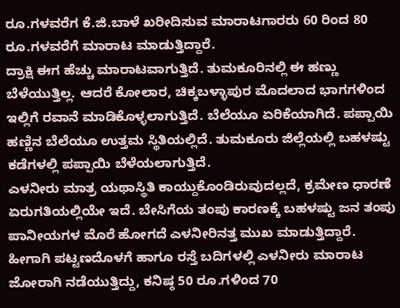ರೂ.ಗಳವರೆಗ ಕೆ.ಜಿ.ಬಾಳೆ ಖರೀದಿಸುವ ಮಾರಾಟಗಾರರು 60 ರಿಂದ 80 ರೂ.ಗಳವರೆಗೆ ಮಾರಾಟ ಮಾಡುತ್ತಿದ್ದಾರೆ.
ದ್ರಾಕ್ಷಿ ಈಗ ಹೆಚ್ಚು ಮಾರಾಟವಾಗುತ್ತಿದೆ. ತುಮಕೂರಿನಲ್ಲಿ ಈ ಹಣ್ಣು ಬೆಳೆಯುತ್ತಿಲ್ಲ. ಆದರೆ ಕೋಲಾರ, ಚಿಕ್ಕಬಳ್ಳಾಪುರ ಮೊದಲಾದ ಭಾಗಗಳಿಂದ ಇಲ್ಲಿಗೆ ರವಾನೆ ಮಾಡಿಕೊಳ್ಳಲಾಗುತ್ತಿದೆ. ಬೆಲೆಯೂ ಏರಿಕೆಯಾಗಿದೆ. ಪಪ್ಪಾಯಿ ಹಣ್ಣಿನ ಬೆಲೆಯೂ ಉತ್ತಮ ಸ್ಥಿತಿಯಲ್ಲಿದೆ. ತುಮಕೂರು ಜಿಲ್ಲೆಯಲ್ಲಿ ಬಹಳಷ್ಟು ಕಡೆಗಳಲ್ಲಿ ಪಪ್ಪಾಯಿ ಬೆಳೆಯಲಾಗುತ್ತಿದೆ.
ಎಳನೀರು ಮಾತ್ರ ಯಥಾಸ್ಥಿತಿ ಕಾಯ್ದುಕೊಂಡಿರುವುದಲ್ಲದೆ, ಕ್ರಮೇಣ ಧಾರಣೆ ಏರುಗತಿಯಲ್ಲಿಯೇ ಇದೆ. ಬೇಸಿಗೆಯ ತಂಪು ಕಾರಣಕ್ಕೆ ಬಹಳಷ್ಟು ಜನ ತಂಪು ಪಾನೀಯಗಳ ಮೊರೆ ಹೋಗದೆ ಎಳನೀರಿನತ್ತ ಮುಖ ಮಾಡುತ್ತಿದ್ದಾರೆ. ಹೀಗಾಗಿ ಪಟ್ಟಣದೊಳಗೆ ಹಾಗೂ ರಸ್ತೆ ಬದಿಗಳಲ್ಲಿ ಎಳನೀರು ಮಾರಾಟ ಜೋರಾಗಿ ನಡೆಯುತ್ತಿದ್ದು, ಕನಿಷ್ಠ 50 ರೂ.ಗಳಿಂದ 70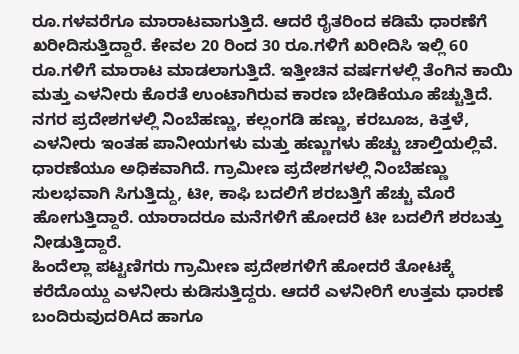ರೂ.ಗಳವರೆಗೂ ಮಾರಾಟವಾಗುತ್ತಿದೆ. ಆದರೆ ರೈತರಿಂದ ಕಡಿಮೆ ಧಾರಣೆಗೆ ಖರೀದಿಸುತ್ತಿದ್ದಾರೆ. ಕೇವಲ 20 ರಿಂದ 30 ರೂ.ಗಳಿಗೆ ಖರೀದಿಸಿ ಇಲ್ಲಿ 60 ರೂ.ಗಳಿಗೆ ಮಾರಾಟ ಮಾಡಲಾಗುತ್ತಿದೆ. ಇತ್ತೀಚಿನ ವರ್ಷಗಳಲ್ಲಿ ತೆಂಗಿನ ಕಾಯಿ ಮತ್ತು ಎಳನೀರು ಕೊರತೆ ಉಂಟಾಗಿರುವ ಕಾರಣ ಬೇಡಿಕೆಯೂ ಹೆಚ್ಚುತ್ತಿದೆ.
ನಗರ ಪ್ರದೇಶಗಳಲ್ಲಿ ನಿಂಬೆಹಣ್ಣು, ಕಲ್ಲಂಗಡಿ ಹಣ್ಣು, ಕರಬೂಜ, ಕಿತ್ತಳೆ, ಎಳನೀರು ಇಂತಹ ಪಾನೀಯಗಳು ಮತ್ತು ಹಣ್ಣುಗಳು ಹೆಚ್ಚು ಚಾಲ್ತಿಯಲ್ಲಿವೆ. ಧಾರಣೆಯೂ ಅಧಿಕವಾಗಿದೆ. ಗ್ರಾಮೀಣ ಪ್ರದೇಶಗಳಲ್ಲಿ ನಿಂಬೆಹಣ್ಣು ಸುಲಭವಾಗಿ ಸಿಗುತ್ತಿದ್ದು, ಟೀ, ಕಾಫಿ ಬದಲಿಗೆ ಶರಬತ್ತಿಗೆ ಹೆಚ್ಚು ಮೊರೆ ಹೋಗುತ್ತಿದ್ದಾರೆ. ಯಾರಾದರೂ ಮನೆಗಳಿಗೆ ಹೋದರೆ ಟೀ ಬದಲಿಗೆ ಶರಬತ್ತು ನೀಡುತ್ತಿದ್ದಾರೆ.
ಹಿಂದೆಲ್ಲಾ ಪಟ್ಟಣಿಗರು ಗ್ರಾಮೀಣ ಪ್ರದೇಶಗಳಿಗೆ ಹೋದರೆ ತೋಟಕ್ಕೆ ಕರೆದೊಯ್ದು ಎಳನೀರು ಕುಡಿಸುತ್ತಿದ್ದರು. ಆದರೆ ಎಳನೀರಿಗೆ ಉತ್ತಮ ಧಾರಣೆ ಬಂದಿರುವುದರಿAದ ಹಾಗೂ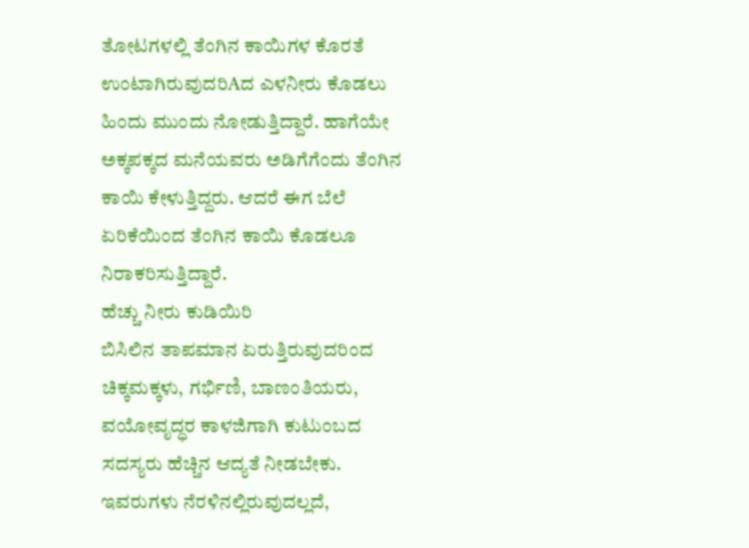ತೋಟಗಳಲ್ಲಿ ತೆಂಗಿನ ಕಾಯಿಗಳ ಕೊರತೆ ಉಂಟಾಗಿರುವುದರಿAದ ಎಳನೀರು ಕೊಡಲು ಹಿಂದು ಮುಂದು ನೋಡುತ್ತಿದ್ದಾರೆ. ಹಾಗೆಯೇ ಅಕ್ಕಪಕ್ಕದ ಮನೆಯವರು ಅಡಿಗೆಗೆಂದು ತೆಂಗಿನ ಕಾಯಿ ಕೇಳುತ್ತಿದ್ದರು. ಆದರೆ ಈಗ ಬೆಲೆ ಏರಿಕೆಯಿಂದ ತೆಂಗಿನ ಕಾಯಿ ಕೊಡಲೂ ನಿರಾಕರಿಸುತ್ತಿದ್ದಾರೆ.
ಹೆಚ್ಚು ನೀರು ಕುಡಿಯಿರಿ
ಬಿಸಿಲಿನ ತಾಪಮಾನ ಏರುತ್ತಿರುವುದರಿಂದ ಚಿಕ್ಕಮಕ್ಕಳು, ಗರ್ಭಿಣಿ, ಬಾಣಂತಿಯರು, ವಯೋವೃದ್ಧರ ಕಾಳಜಿಗಾಗಿ ಕುಟುಂಬದ ಸದಸ್ಯರು ಹೆಚ್ಚಿನ ಆದ್ಯತೆ ನೀಡಬೇಕು. ಇವರುಗಳು ನೆರಳಿನಲ್ಲಿರುವುದಲ್ಲದೆ,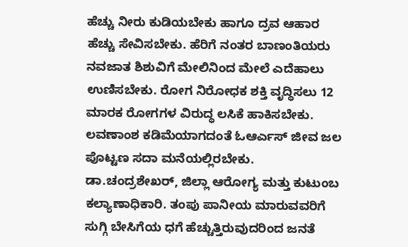ಹೆಚ್ಚು ನೀರು ಕುಡಿಯಬೇಕು ಹಾಗೂ ದ್ರವ ಆಹಾರ ಹೆಚ್ಚು ಸೇವಿಸಬೇಕು. ಹೆರಿಗೆ ನಂತರ ಬಾಣಂತಿಯರು ನವಜಾತ ಶಿಶುವಿಗೆ ಮೇಲಿನಿಂದ ಮೇಲೆ ಎದೆಹಾಲು ಉಣಿಸಬೇಕು. ರೋಗ ನಿರೋಧಕ ಶಕ್ತಿ ವೃದ್ಧಿಸಲು 12 ಮಾರಕ ರೋಗಗಳ ವಿರುದ್ಧ ಲಸಿಕೆ ಹಾಕಿಸಬೇಕು. ಲವಣಾಂಶ ಕಡಿಮೆಯಾಗದಂತೆ ಓಆರ್ಎಸ್ ಜೀವ ಜಲ ಪೊಟ್ಟಣ ಸದಾ ಮನೆಯಲ್ಲಿರಬೇಕು.
ಡಾ.ಚಂದ್ರಶೇಖರ್, ಜಿಲ್ಲಾ ಆರೋಗ್ಯ ಮತ್ತು ಕುಟುಂಬ ಕಲ್ಯಾಣಾಧಿಕಾರಿ. ತಂಪು ಪಾನೀಯ ಮಾರುವವರಿಗೆ ಸುಗ್ಗಿ ಬೇಸಿಗೆಯ ಧಗೆ ಹೆಚ್ಚುತ್ತಿರುವುದರಿಂದ ಜನತೆ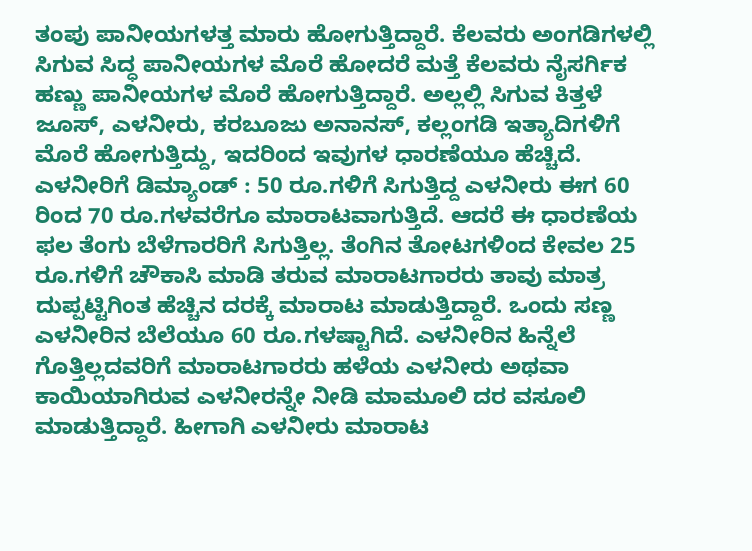ತಂಪು ಪಾನೀಯಗಳತ್ತ ಮಾರು ಹೋಗುತ್ತಿದ್ದಾರೆ. ಕೆಲವರು ಅಂಗಡಿಗಳಲ್ಲಿ ಸಿಗುವ ಸಿದ್ಧ ಪಾನೀಯಗಳ ಮೊರೆ ಹೋದರೆ ಮತ್ತೆ ಕೆಲವರು ನೈಸರ್ಗಿಕ ಹಣ್ಣು ಪಾನೀಯಗಳ ಮೊರೆ ಹೋಗುತ್ತಿದ್ದಾರೆ. ಅಲ್ಲಲ್ಲಿ ಸಿಗುವ ಕಿತ್ತಳೆ ಜೂಸ್, ಎಳನೀರು, ಕರಬೂಜು ಅನಾನಸ್, ಕಲ್ಲಂಗಡಿ ಇತ್ಯಾದಿಗಳಿಗೆ ಮೊರೆ ಹೋಗುತ್ತಿದ್ದು, ಇದರಿಂದ ಇವುಗಳ ಧಾರಣೆಯೂ ಹೆಚ್ಚಿದೆ.
ಎಳನೀರಿಗೆ ಡಿಮ್ಯಾಂಡ್ : 50 ರೂ.ಗಳಿಗೆ ಸಿಗುತ್ತಿದ್ದ ಎಳನೀರು ಈಗ 60 ರಿಂದ 70 ರೂ.ಗಳವರೆಗೂ ಮಾರಾಟವಾಗುತ್ತಿದೆ. ಆದರೆ ಈ ಧಾರಣೆಯ ಫಲ ತೆಂಗು ಬೆಳೆಗಾರರಿಗೆ ಸಿಗುತ್ತಿಲ್ಲ. ತೆಂಗಿನ ತೋಟಗಳಿಂದ ಕೇವಲ 25 ರೂ.ಗಳಿಗೆ ಚೌಕಾಸಿ ಮಾಡಿ ತರುವ ಮಾರಾಟಗಾರರು ತಾವು ಮಾತ್ರ ದುಪ್ಪಟ್ಟಿಗಿಂತ ಹೆಚ್ಚಿನ ದರಕ್ಕೆ ಮಾರಾಟ ಮಾಡುತ್ತಿದ್ದಾರೆ. ಒಂದು ಸಣ್ಣ ಎಳನೀರಿನ ಬೆಲೆಯೂ 60 ರೂ.ಗಳಷ್ಟಾಗಿದೆ. ಎಳನೀರಿನ ಹಿನ್ನೆಲೆ ಗೊತ್ತಿಲ್ಲದವರಿಗೆ ಮಾರಾಟಗಾರರು ಹಳೆಯ ಎಳನೀರು ಅಥವಾ ಕಾಯಿಯಾಗಿರುವ ಎಳನೀರನ್ನೇ ನೀಡಿ ಮಾಮೂಲಿ ದರ ವಸೂಲಿ ಮಾಡುತ್ತಿದ್ದಾರೆ. ಹೀಗಾಗಿ ಎಳನೀರು ಮಾರಾಟ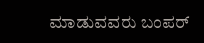ಮಾಡುವವರು ಬಂಪರ್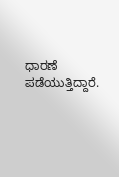ಧಾರಣೆ ಪಡೆಯುತ್ತಿದ್ದಾರೆ.